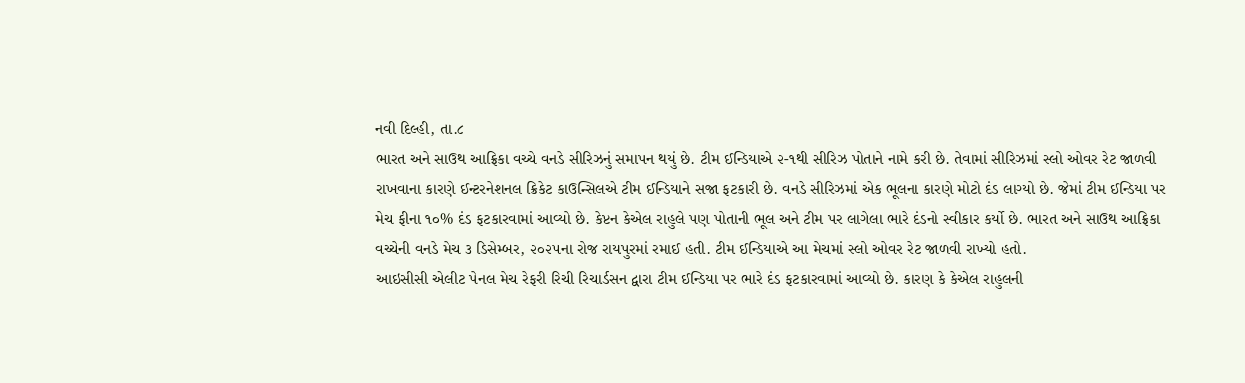નવી દિલ્હી, તા.૮
ભારત અને સાઉથ આફ્રિકા વચ્ચે વનડે સીરિઝનું સમાપન થયું છે. ટીમ ઈન્ડિયાએ ૨-૧થી સીરિઝ પોતાને નામે કરી છે. તેવામાં સીરિઝમાં સ્લો ઓવર રેટ જાળવી રાખવાના કારણે ઈન્ટરનેશનલ ક્રિકેટ કાઉન્સિલએ ટીમ ઈન્ડિયાને સજા ફટકારી છે. વનડે સીરિઝમાં એક ભૂલના કારણે મોટો દંડ લાગ્યો છે. જેમાં ટીમ ઈન્ડિયા પર મેચ ફીના ૧૦% દંડ ફટકારવામાં આવ્યો છે. કેપ્ટન કેએલ રાહુલે પણ પોતાની ભૂલ અને ટીમ પર લાગેલા ભારે દંડનો સ્વીકાર કર્યો છે. ભારત અને સાઉથ આફ્રિકા વચ્ચેની વનડે મેચ ૩ ડિસેમ્બર, ૨૦૨૫ના રોજ રાયપુરમાં રમાઈ હતી. ટીમ ઈન્ડિયાએ આ મેચમાં સ્લો ઓવર રેટ જાળવી રાખ્યો હતો.
આઇસીસી એલીટ પેનલ મેચ રેફરી રિચી રિચાર્ડસન દ્વારા ટીમ ઈન્ડિયા પર ભારે દંડ ફટકારવામાં આવ્યો છે. કારણ કે કેએલ રાહુલની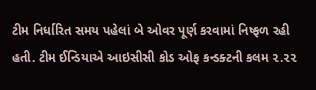ટીમ નિર્ધારિત સમય પહેલાં બે ઓવર પૂર્ણ કરવામાં નિષ્ફળ રહી હતી. ટીમ ઈન્ડિયાએ આઇસીસી કોડ ઓફ કન્ડક્ટની કલમ ૨.૨૨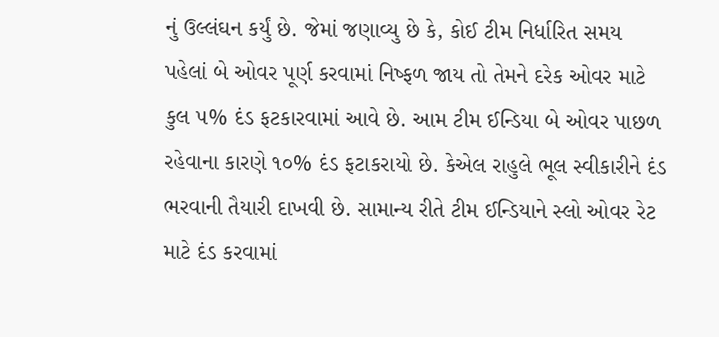નું ઉલ્લંઘન કર્યું છે. જેમાં જણાવ્યુ છે કે, કોઈ ટીમ નિર્ધારિત સમય પહેલાં બે ઓવર પૂર્ણ કરવામાં નિષ્ફળ જાય તો તેમને દરેક ઓવર માટે કુલ ૫% દંડ ફટકારવામાં આવે છે. આમ ટીમ ઈન્ડિયા બે ઓવર પાછળ રહેવાના કારણે ૧૦% દંડ ફટાકરાયો છે. કેએલ રાહુલે ભૂલ સ્વીકારીને દંડ ભરવાની તૈયારી દાખવી છે. સામાન્ય રીતે ટીમ ઈન્ડિયાને સ્લો ઓવર રેટ માટે દંડ કરવામાં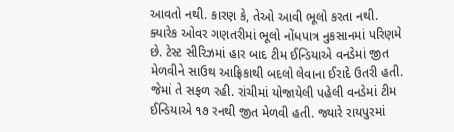આવતો નથી. કારણ કે, તેઓ આવી ભૂલો કરતા નથી. ક્યારેક ઓવર ગણતરીમાં ભૂલો નોંધપાત્ર નુકસાનમાં પરિણમે છે. ટેસ્ટ સીરિઝમાં હાર બાદ ટીમ ઈન્ડિયાએ વનડેમાં જીત મેળવીને સાઉથ આફ્રિકાથી બદલો લેવાના ઈરાદે ઉતરી હતી. જેમાં તે સફળ રહી. રાંચીમાં યોજાયેલી પહેલી વનડેમાં ટીમ ઈન્ડિયાએ ૧૭ રનથી જીત મેળવી હતી. જ્યારે રાયપુરમાં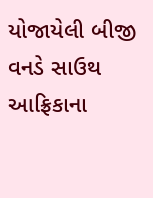યોજાયેલી બીજી વનડે સાઉથ આફ્રિકાના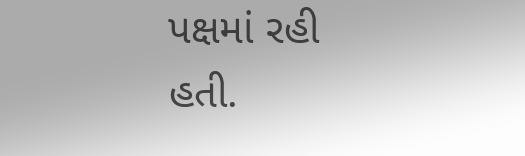પક્ષમાં રહી હતી.